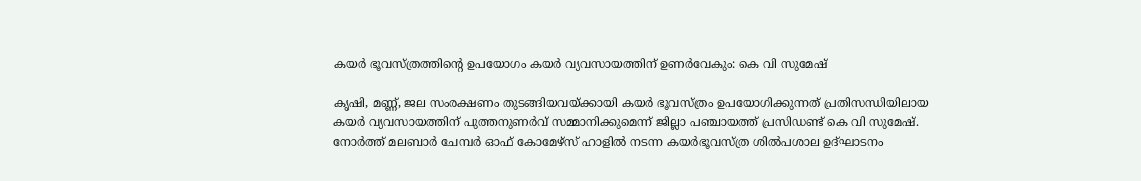കയര്‍ ഭൂവസ്ത്രത്തിന്റെ ഉപയോഗം കയര്‍ വ്യവസായത്തിന് ഉണര്‍വേകും: കെ വി സുമേഷ്

കൃഷി, മണ്ണ്, ജല സംരക്ഷണം തുടങ്ങിയവയ്ക്കായി കയര്‍ ഭൂവസ്ത്രം ഉപയോഗിക്കുന്നത് പ്രതിസന്ധിയിലായ കയര്‍ വ്യവസായത്തിന് പുത്തനുണര്‍വ് സമ്മാനിക്കുമെന്ന് ജില്ലാ പഞ്ചായത്ത് പ്രസിഡണ്ട് കെ വി സുമേഷ്. നോര്‍ത്ത് മലബാര്‍ ചേമ്പര്‍ ഓഫ് കോമേഴ്സ് ഹാളില്‍ നടന്ന കയര്‍ഭൂവസ്ത്ര ശില്‍പശാല ഉദ്ഘാടനം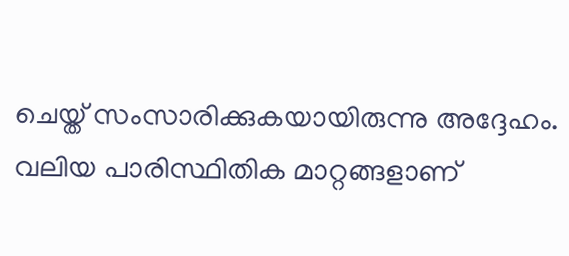ചെയ്ത് സംസാരിക്കുകയായിരുന്നു അദ്ദേഹം. വലിയ പാരിസ്ഥിതിക മാറ്റങ്ങളാണ്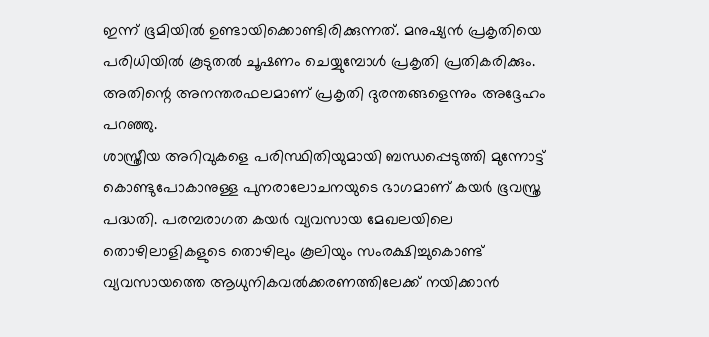ഇന്ന് ഭൂമിയില്‍ ഉണ്ടായിക്കൊണ്ടിരിക്കുന്നത്. മനുഷ്യന്‍ പ്രകൃതിയെ പരിധിയില്‍ കൂടുതല്‍ ചൂഷണം ചെയ്യുമ്പോള്‍ പ്രകൃതി പ്രതികരിക്കും. അതിന്റെ അനന്തരഫലമാണ് പ്രകൃതി ദുരന്തങ്ങളെന്നും അദ്ദേഹം പറഞ്ഞു.
ശാസ്ത്രീയ അറിവുകളെ പരിസ്ഥിതിയുമായി ബന്ധപ്പെടുത്തി മുന്നോട്ട് കൊണ്ടുപോകാനുള്ള പുനരാലോചനയുടെ ഭാഗമാണ് കയര്‍ ഭൂവസ്ത്ര പദ്ധതി. പരമ്പരാഗത കയര്‍ വ്യവസായ മേഖലയിലെ തൊഴിലാളികളുടെ തൊഴിലും കൂലിയും സംരക്ഷിച്ചുകൊണ്ട് വ്യവസായത്തെ ആധുനികവല്‍ക്കരണത്തിലേക്ക് നയിക്കാന്‍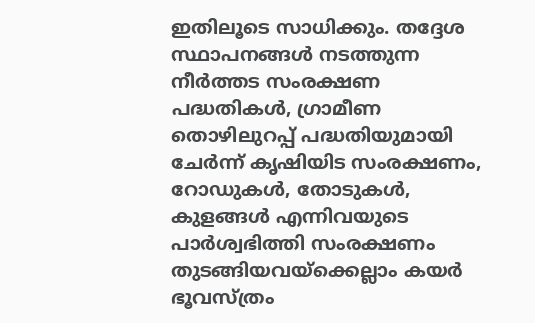ഇതിലൂടെ സാധിക്കും. തദ്ദേശ സ്ഥാപനങ്ങള്‍ നടത്തുന്ന നീര്‍ത്തട സംരക്ഷണ പദ്ധതികള്‍, ഗ്രാമീണ തൊഴിലുറപ്പ് പദ്ധതിയുമായി ചേര്‍ന്ന് കൃഷിയിട സംരക്ഷണം, റോഡുകള്‍, തോടുകള്‍, കുളങ്ങള്‍ എന്നിവയുടെ പാര്‍ശ്വഭിത്തി സംരക്ഷണം തുടങ്ങിയവയ്ക്കെല്ലാം കയര്‍ ഭൂവസ്ത്രം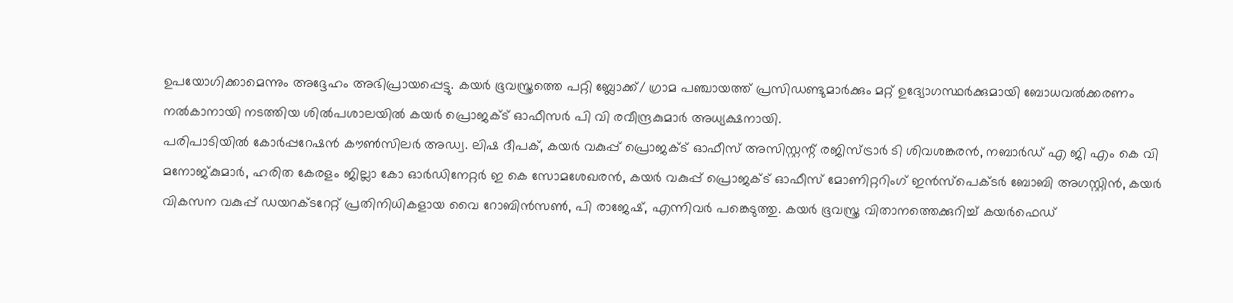ഉപയോഗിക്കാമെന്നും അദ്ദേഹം അഭിപ്രായപ്പെട്ടു. കയര്‍ ഭൂവസ്ത്രത്തെ പറ്റി ബ്ലോക്ക്/ ഗ്രാമ പഞ്ചായത്ത് പ്രസിഡണ്ടുമാര്‍ക്കും മറ്റ് ഉദ്യോഗസ്ഥര്‍ക്കുമായി ബോധവല്‍ക്കരണം നല്‍കാനായി നടത്തിയ ശില്‍പശാലയില്‍ കയര്‍ പ്രൊജക്ട് ഓഫീസര്‍ പി വി രവീന്ദ്രകുമാര്‍ അധ്യക്ഷനായി.
പരിപാടിയില്‍ കോര്‍പ്പറേഷന്‍ കൗണ്‍സിലര്‍ അഡ്വ. ലിഷ ദീപക്, കയര്‍ വകുപ്പ് പ്രൊജക്ട് ഓഫീസ് അസിസ്റ്റന്റ് രജിസ്ട്രാര്‍ ടി ശിവശങ്കരന്‍, നബാര്‍ഡ് എ ജി എം കെ വി മനോജ്കുമാര്‍, ഹരിത കേരളം ജില്ലാ കോ ഓര്‍ഡിനേറ്റര്‍ ഇ കെ സോമശേഖരന്‍, കയര്‍ വകുപ്പ് പ്രൊജക്ട് ഓഫീസ് മോണിറ്ററിംഗ് ഇന്‍സ്പെക്ടര്‍ ബോബി അഗസ്റ്റിന്‍, കയര്‍ വികസന വകുപ്പ് ഡയറക്ടറേറ്റ് പ്രതിനിധികളായ വൈ റോബിന്‍സണ്‍, പി രാജേഷ്, എന്നിവര്‍ പങ്കെടുത്തു. കയര്‍ ഭൂവസ്ത്ര വിതാനത്തെക്കുറിച്ച് കയര്‍ഫെഡ്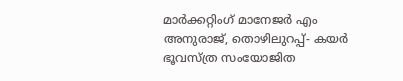മാര്‍ക്കറ്റിംഗ് മാനേജര്‍ എം അനുരാജ്, തൊഴിലുറപ്പ്- കയര്‍ ഭൂവസ്ത്ര സംയോജിത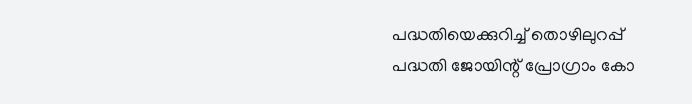പദ്ധതിയെക്കുറിച്ച് തൊഴിലുറപ്പ് പദ്ധതി ജോയിന്റ് പ്രോഗ്രാം കോ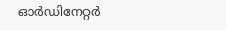ഓര്‍ഡിനേറ്റര്‍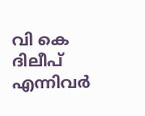വി കെ ദിലീപ് എന്നിവര്‍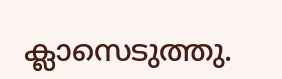ക്ലാസെടുത്തു.